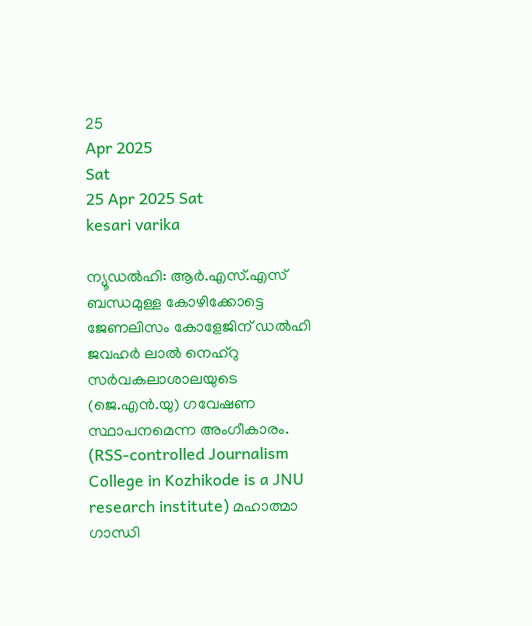25
Apr 2025
Sat
25 Apr 2025 Sat
kesari varika

ന്യൂഡല്‍ഹി: ആര്‍.എസ്.എസ് ബന്ധമുള്ള കോഴിക്കോട്ടെ ജേണലിസം കോളേജിന് ഡല്‍ഹി ജവഹര്‍ ലാല്‍ നെഹ്‌റു സര്‍വകലാശാലയുടെ (ജെ.എന്‍.യു) ഗവേഷണ സ്ഥാപനമെന്ന അംഗീകാരം. (RSS-controlled Journalism College in Kozhikode is a JNU research institute) മഹാത്മാ ഗാന്ധി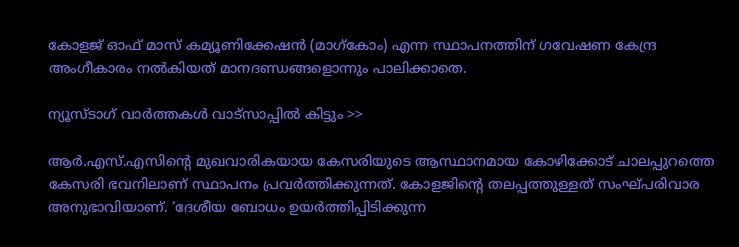കോളജ് ഓഫ് മാസ് കമ്യൂണിക്കേഷന്‍ (മാഗ്‌കോം) എന്ന സ്ഥാപനത്തിന് ഗവേഷണ കേന്ദ്ര അംഗീകാരം നല്‍കിയത് മാനദണ്ഡങ്ങളൊന്നും പാലിക്കാതെ.

ന്യൂസ്ടാഗ് വാര്‍ത്തകള്‍ വാട്‌സാപ്പില്‍ കിട്ടും >>

ആര്‍.എസ്.എസിന്റെ മുഖവാരികയായ കേസരിയുടെ ആസ്ഥാനമായ കോഴിക്കോട് ചാലപ്പുറത്തെ കേസരി ഭവനിലാണ് സ്ഥാപനം പ്രവര്‍ത്തിക്കുന്നത്. കോളജിന്റെ തലപ്പത്തുള്ളത് സംഘ്പരിവാര അനുഭാവിയാണ്. ‘ദേശീയ ബോധം ഉയര്‍ത്തിപ്പിടിക്കുന്ന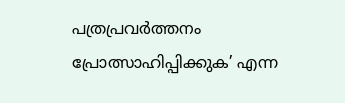പത്രപ്രവര്‍ത്തനം പ്രോത്സാഹിപ്പിക്കുക’ എന്ന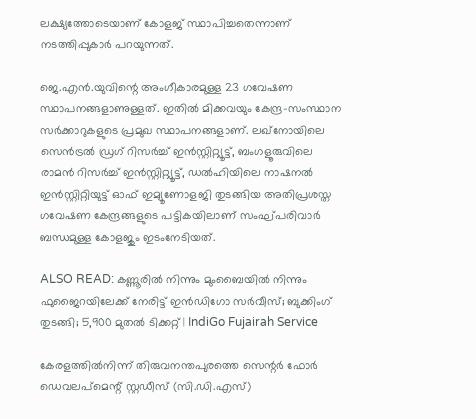ലക്ഷ്യത്തോടെയാണ് കോളജ് സ്ഥാപിച്ചതെന്നാണ് നടത്തിപ്പുകാര്‍ പറയുന്നത്.

ജെ.എന്‍.യുവിന്റെ അംഗീകാരമുള്ള 23 ഗവേഷണ സ്ഥാപനങ്ങളാണുള്ളത്. ഇതില്‍ മിക്കവയും കേന്ദ്ര-സംസ്ഥാന സര്‍ക്കാറുകളുടെ പ്രമുഖ സ്ഥാപനങ്ങളാണ്. ലഖ്‌നോയിലെ സെന്‍ട്രല്‍ ഡ്രഗ് റിസര്‍ച്ച് ഇന്‍സ്റ്റിറ്റ്യൂട്ട്, ബംഗളൂരുവിലെ രാമന്‍ റിസര്‍ച്ച് ഇന്‍സ്റ്റിറ്റ്യൂട്ട്, ഡല്‍ഹിയിലെ നാഷനല്‍ ഇന്‍സ്റ്റിറ്റിയുട്ട് ഓഫ് ഇമ്യൂണോളജി തുടങ്ങിയ അതിപ്രശസ്ത ഗവേഷണ കേന്ദ്രങ്ങളുടെ പട്ടികയിലാണ് സംഘ്പരിവാര്‍ ബന്ധമുള്ള കോളജും ഇടംനേടിയത്.

ALSO READ: കണ്ണൂരിൽ നിന്നും മുംബൈയിൽ നിന്നും ഫുജൈറയിലേക്ക് നേരിട്ട് ഇൻഡിഗോ സർവീസ്; ബുക്കിംഗ് തുടങ്ങി; 5,900 മുതൽ ടിക്കറ്റ് | IndiGo Fujairah Service

കേരളത്തില്‍നിന്ന് തിരുവനന്തപുരത്തെ സെന്റര്‍ ഫോര്‍ ഡെവലപ്‌മെന്റ് സ്റ്റഡീസ് (സി.ഡി.എസ്)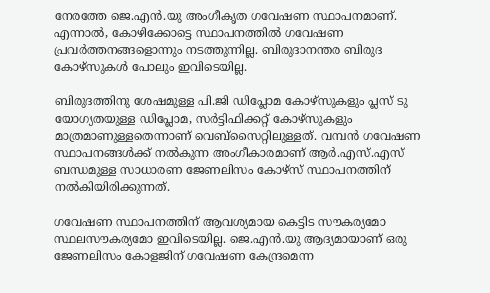നേരത്തേ ജെ.എന്‍.യു അംഗീകൃത ഗവേഷണ സ്ഥാപനമാണ്. എന്നാല്‍, കോഴിക്കോട്ടെ സ്ഥാപനത്തില്‍ ഗവേഷണ പ്രവര്‍ത്തനങ്ങളൊന്നും നടത്തുന്നില്ല. ബിരുദാനന്തര ബിരുദ കോഴ്‌സുകള്‍ പോലും ഇവിടെയില്ല.

ബിരുദത്തിനു ശേഷമുള്ള പി.ജി ഡിപ്ലോമ കോഴ്‌സുകളും പ്ലസ് ടു യോഗ്യതയുള്ള ഡിപ്ലോമ, സര്‍ട്ടിഫിക്കറ്റ് കോഴ്‌സുകളും മാത്രമാണുള്ളതെന്നാണ് വെബ്‌സൈറ്റിലുള്ളത്. വമ്പന്‍ ഗവേഷണ സ്ഥാപനങ്ങള്‍ക്ക് നല്‍കുന്ന അംഗീകാരമാണ് ആര്‍.എസ്.എസ് ബന്ധമുള്ള സാധാരണ ജേണലിസം കോഴ്‌സ് സ്ഥാപനത്തിന് നല്‍കിയിരിക്കുന്നത്.

ഗവേഷണ സ്ഥാപനത്തിന് ആവശ്യമായ കെട്ടിട സൗകര്യമോ സ്ഥലസൗകര്യമോ ഇവിടെയില്ല. ജെ.എന്‍.യു ആദ്യമായാണ് ഒരു ജേണലിസം കോളജിന് ഗവേഷണ കേന്ദ്രമെന്ന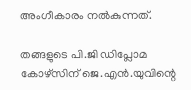അംഗീകാരം നല്‍കുന്നത്.

തങ്ങളുടെ പി.ജി ഡിപ്ലോമ കോഴ്‌സിന് ജെ.എന്‍.യുവിന്റെ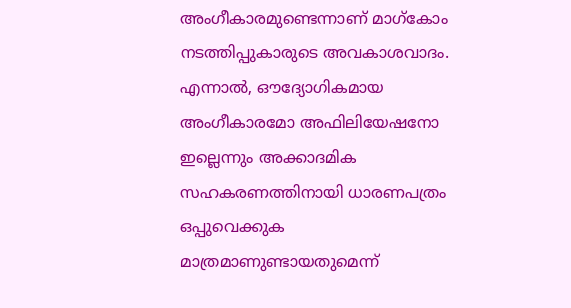അംഗീകാരമുണ്ടെന്നാണ് മാഗ്‌കോം നടത്തിപ്പുകാരുടെ അവകാശവാദം. എന്നാല്‍, ഔദ്യോഗികമായ അംഗീകാരമോ അഫിലിയേഷനോ ഇല്ലെന്നും അക്കാദമിക സഹകരണത്തിനായി ധാരണപത്രം ഒപ്പുവെക്കുക മാത്രമാണുണ്ടായതുമെന്ന്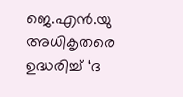ജെ.എന്‍.യു അധികൃതരെ ഉദ്ധരിച്ച് ‘ദ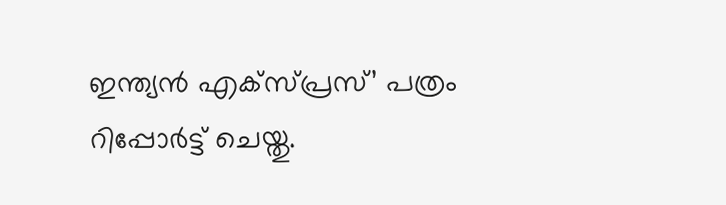ഇന്ത്യന്‍ എക്‌സ്പ്രസ്’ പത്രം റിപ്പോര്‍ട്ട് ചെയ്തു.